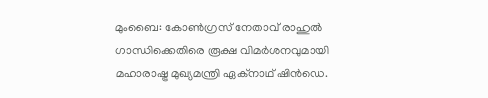മുംബൈ: കോൺഗ്രസ് നേതാവ് രാഹുൽ ഗാന്ധിക്കെതിരെ രൂക്ഷ വിമർശനവുമായി മഹാരാഷ്ട്ര മുഖ്യമന്ത്രി ഏക്നാഥ് ഷിൻഡെ.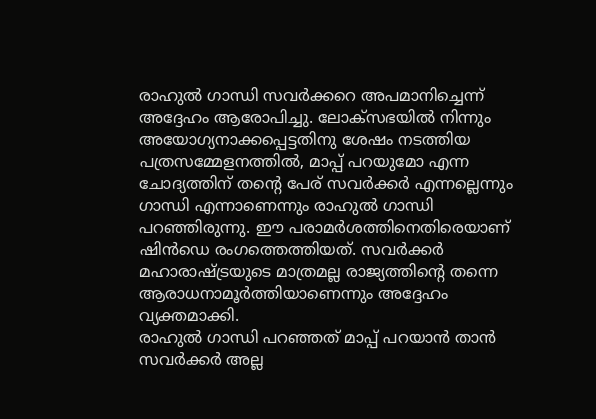രാഹുൽ ഗാന്ധി സവർക്കറെ അപമാനിച്ചെന്ന് അദ്ദേഹം ആരോപിച്ചു. ലോക്സഭയിൽ നിന്നും അയോഗ്യനാക്കപ്പെട്ടതിനു ശേഷം നടത്തിയ പത്രസമ്മേളനത്തിൽ, മാപ്പ് പറയുമോ എന്ന ചോദ്യത്തിന് തന്റെ പേര് സവർക്കർ എന്നല്ലെന്നും ഗാന്ധി എന്നാണെന്നും രാഹുൽ ഗാന്ധി പറഞ്ഞിരുന്നു. ഈ പരാമർശത്തിനെതിരെയാണ് ഷിൻഡെ രംഗത്തെത്തിയത്. സവർക്കർ മഹാരാഷ്ട്രയുടെ മാത്രമല്ല രാജ്യത്തിന്റെ തന്നെ ആരാധനാമൂർത്തിയാണെന്നും അദ്ദേഹം വ്യക്തമാക്കി.
രാഹുൽ ഗാന്ധി പറഞ്ഞത് മാപ്പ് പറയാൻ താൻ സവർക്കർ അല്ല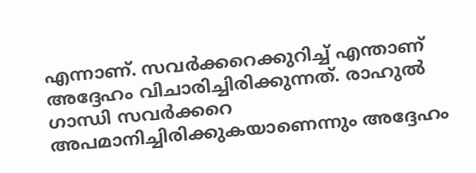എന്നാണ്. സവർക്കറെക്കുറിച്ച് എന്താണ് അദ്ദേഹം വിചാരിച്ചിരിക്കുന്നത്. രാഹുൽ ഗാന്ധി സവർക്കറെ അപമാനിച്ചിരിക്കുകയാണെന്നും അദ്ദേഹം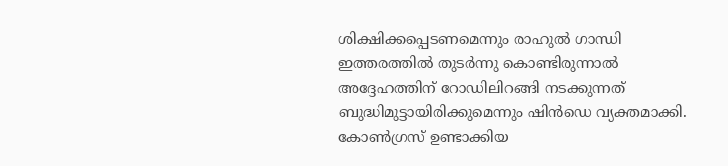ശിക്ഷിക്കപ്പെടണമെന്നും രാഹുൽ ഗാന്ധി ഇത്തരത്തിൽ തുടർന്നു കൊണ്ടിരുന്നാൽ അദ്ദേഹത്തിന് റോഡിലിറങ്ങി നടക്കുന്നത് ബുദ്ധിമുട്ടായിരിക്കുമെന്നും ഷിൻഡെ വ്യക്തമാക്കി. കോൺഗ്രസ് ഉണ്ടാക്കിയ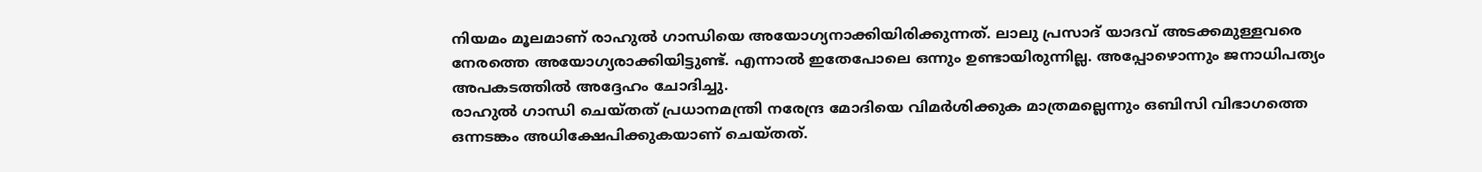നിയമം മൂലമാണ് രാഹുൽ ഗാന്ധിയെ അയോഗ്യനാക്കിയിരിക്കുന്നത്. ലാലു പ്രസാദ് യാദവ് അടക്കമുള്ളവരെ നേരത്തെ അയോഗ്യരാക്കിയിട്ടുണ്ട്. എന്നാൽ ഇതേപോലെ ഒന്നും ഉണ്ടായിരുന്നില്ല. അപ്പോഴൊന്നും ജനാധിപത്യം അപകടത്തിൽ അദ്ദേഹം ചോദിച്ചു.
രാഹുൽ ഗാന്ധി ചെയ്തത് പ്രധാനമന്ത്രി നരേന്ദ്ര മോദിയെ വിമർശിക്കുക മാത്രമല്ലെന്നും ഒബിസി വിഭാഗത്തെ ഒന്നടങ്കം അധിക്ഷേപിക്കുകയാണ് ചെയ്തത്.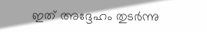ഇത് അദ്ദേഹം തുടർന്നു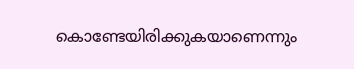കൊണ്ടേയിരിക്കുകയാണെന്നും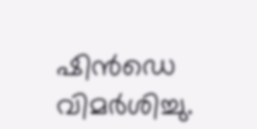ഷിൻഡെ വിമർശിച്ചു.